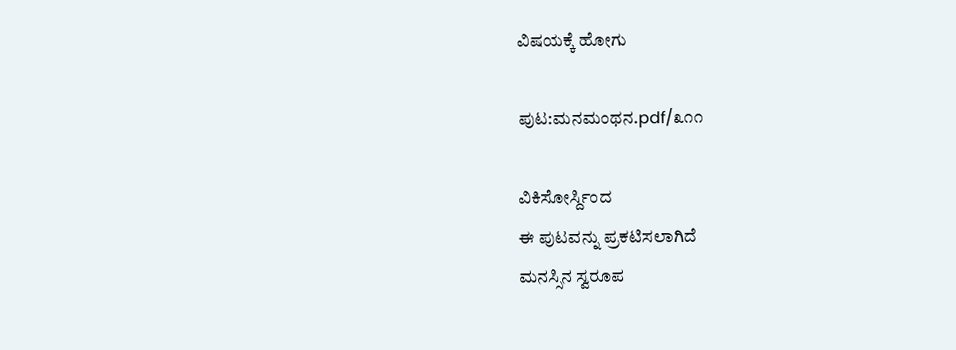ವಿಷಯಕ್ಕೆ ಹೋಗು

ಪುಟ:ಮನಮಂಥನ.pdf/೩೧೧

ವಿಕಿಸೋರ್ಸ್ದಿಂದ
ಈ ಪುಟವನ್ನು ಪ್ರಕಟಿಸಲಾಗಿದೆ
ಮನಸ್ಸಿನ ಸ್ವರೂಪ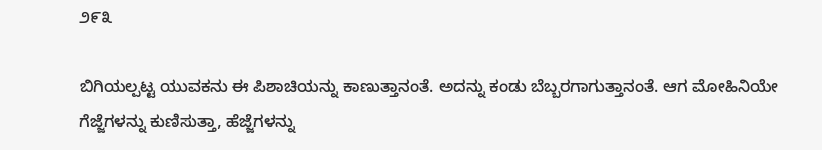೨೯೩

ಬಿಗಿಯಲ್ಪಟ್ಟ ಯುವಕನು ಈ ಪಿಶಾಚಿಯನ್ನು ಕಾಣುತ್ತಾನಂತೆ. ಅದನ್ನು ಕಂಡು ಬೆಬ್ಬರಗಾಗುತ್ತಾನಂತೆ. ಆಗ ಮೋಹಿನಿಯೇ ಗೆಜ್ಜೆಗಳನ್ನು ಕುಣಿಸುತ್ತಾ, ಹೆಜ್ಜೆಗಳನ್ನು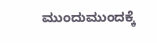ಮುಂದುಮುಂದಕ್ಕೆ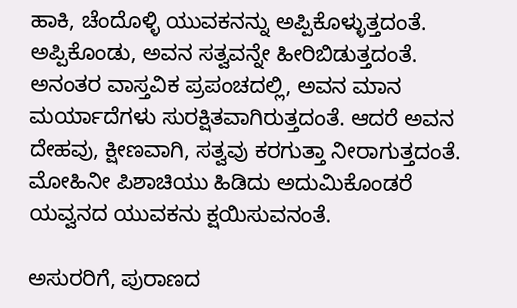ಹಾಕಿ, ಚೆಂದೊಳ್ಳಿ ಯುವಕನನ್ನು ಅಪ್ಪಿಕೊಳ್ಳುತ್ತದಂತೆ. ಅಪ್ಪಿಕೊಂಡು, ಅವನ ಸತ್ವವನ್ನೇ ಹೀರಿಬಿಡುತ್ತದಂತೆ. ಅನಂತರ ವಾಸ್ತವಿಕ ಪ್ರಪಂಚದಲ್ಲಿ, ಅವನ ಮಾನ ಮರ್ಯಾದೆಗಳು ಸುರಕ್ಷಿತವಾಗಿರುತ್ತದಂತೆ. ಆದರೆ ಅವನ ದೇಹವು, ಕ್ಷೀಣವಾಗಿ, ಸತ್ವವು ಕರಗುತ್ತಾ ನೀರಾಗುತ್ತದಂತೆ. ಮೋಹಿನೀ ಪಿಶಾಚಿಯು ಹಿಡಿದು ಅದುಮಿಕೊಂಡರೆ ಯವ್ವನದ ಯುವಕನು ಕ್ಷಯಿಸುವನಂತೆ.

ಅಸುರರಿಗೆ, ಪುರಾಣದ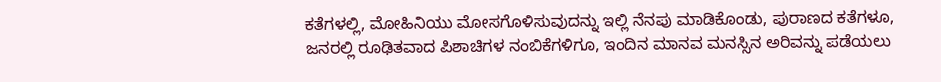ಕತೆಗಳಲ್ಲಿ, ಮೋಹಿನಿಯು ಮೋಸಗೊಳಿಸುವುದನ್ನು ಇಲ್ಲಿ ನೆನಪು ಮಾಡಿಕೊಂಡು, ಪುರಾಣದ ಕತೆಗಳೂ, ಜನರಲ್ಲಿ ರೂಢಿತವಾದ ಪಿಶಾಚಿಗಳ ನಂಬಿಕೆಗಳಿಗೂ, ಇಂದಿನ ಮಾನವ ಮನಸ್ಸಿನ ಅರಿವನ್ನು ಪಡೆಯಲು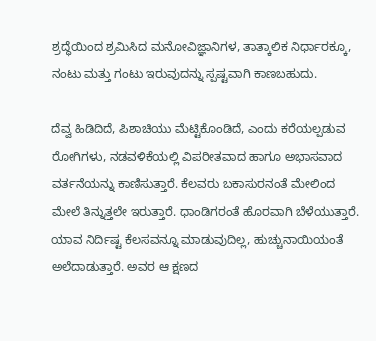ಶ್ರದ್ಧೆಯಿಂದ ಶ್ರಮಿಸಿದ ಮನೋವಿಜ್ಞಾನಿಗಳ, ತಾತ್ಕಾಲಿಕ ನಿರ್ಧಾರಕ್ಕೂ, ನಂಟು ಮತ್ತು ಗಂಟು ಇರುವುದನ್ನು ಸ್ಪಷ್ಟವಾಗಿ ಕಾಣಬಹುದು.

ದೆವ್ವ ಹಿಡಿದಿದೆ, ಪಿಶಾಚಿಯು ಮೆಟ್ಟಿಕೊಂಡಿದೆ, ಎಂದು ಕರೆಯಲ್ಪಡುವ ರೋಗಿಗಳು, ನಡವಳಿಕೆಯಲ್ಲಿ ವಿಪರೀತವಾದ ಹಾಗೂ ಅಭಾಸವಾದ ವರ್ತನೆಯನ್ನು ಕಾಣಿಸುತ್ತಾರೆ. ಕೆಲವರು ಬಕಾಸುರನಂತೆ ಮೇಲಿಂದ ಮೇಲೆ ತಿನ್ನುತ್ತಲೇ ಇರುತ್ತಾರೆ. ಧಾಂಡಿಗರಂತೆ ಹೊರವಾಗಿ ಬೆಳೆಯುತ್ತಾರೆ. ಯಾವ ನಿರ್ದಿಷ್ಟ ಕೆಲಸವನ್ನೂ ಮಾಡುವುದಿಲ್ಲ, ಹುಚ್ಚುನಾಯಿಯಂತೆ ಅಲೆದಾಡುತ್ತಾರೆ. ಅವರ ಆ ಕ್ಷಣದ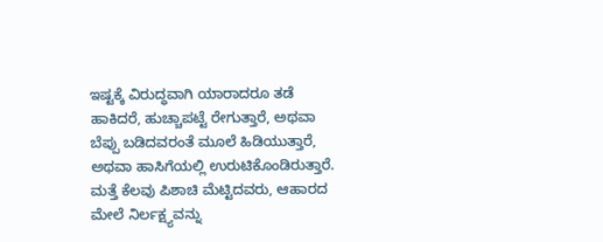ಇಷ್ಟಕ್ಕೆ ವಿರುದ್ಧವಾಗಿ ಯಾರಾದರೂ ತಡೆ ಹಾಕಿದರೆ, ಹುಚ್ಚಾಪಟ್ಟೆ ರೇಗುತ್ತಾರೆ, ಅಥವಾ ಬೆಪ್ಪು ಬಡಿದವರಂತೆ ಮೂಲೆ ಹಿಡಿಯುತ್ತಾರೆ, ಅಥವಾ ಹಾಸಿಗೆಯಲ್ಲಿ ಉರುಟಿಕೊಂಡಿರುತ್ತಾರೆ. ಮತ್ತೆ ಕೆಲವು ಪಿಶಾಚಿ ಮೆಟ್ಟಿದವರು, ಆಹಾರದ ಮೇಲೆ ನಿರ್ಲಕ್ಷ್ಯವನ್ನು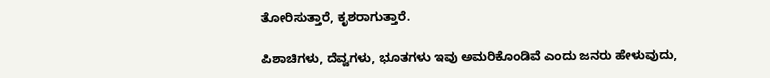ತೋರಿಸುತ್ತಾರೆ, ಕೃಶರಾಗುತ್ತಾರೆ.

ಪಿಶಾಚಿಗಳು, ದೆವ್ವಗಳು, ಭೂತಗಳು ಇವು ಅಮರಿಕೊಂಡಿವೆ ಎಂದು ಜನರು ಹೇಳುವುದು,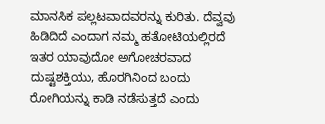ಮಾನಸಿಕ ಪಲ್ಲಟವಾದವರನ್ನು ಕುರಿತು. ದೆವ್ವವು ಹಿಡಿದಿದೆ ಎಂದಾಗ ನಮ್ಮ ಹತೋಟಿಯಲ್ಲಿರದೆ ಇತರ ಯಾವುದೋ ಅಗೋಚರವಾದ ದುಷ್ಟಶಕ್ತಿಯು, ಹೊರಗಿನಿಂದ ಬಂದು ರೋಗಿಯನ್ನು ಕಾಡಿ ನಡೆಸುತ್ತದೆ ಎಂದು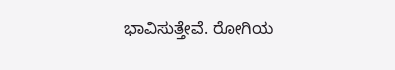ಭಾವಿಸುತ್ತೇವೆ. ರೋಗಿಯ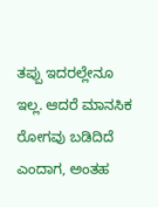ತಪ್ಪು ಇದರಲ್ಲೇನೂ ಇಲ್ಲ. ಆದರೆ ಮಾನಸಿಕ ರೋಗವು ಬಡಿದಿದೆ ಎಂದಾಗ, ಅಂತಹ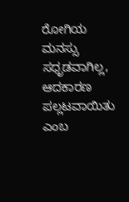ರೋಗಿಯ ಮನಸ್ಸು ಸಧೃಡವಾಗಿಲ್ಲ, ಆದಕಾರಣ ಪಲ್ಲಟವಾಯಿತು ಎಂಬ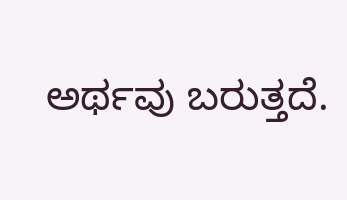ಅರ್ಥವು ಬರುತ್ತದೆ.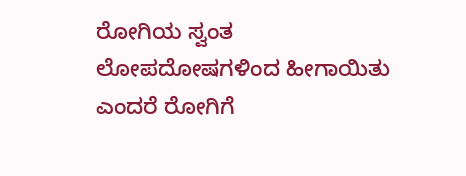ರೋಗಿಯ ಸ್ವಂತ ಲೋಪದೋಷಗಳಿಂದ ಹೀಗಾಯಿತು ಎಂದರೆ ರೋಗಿಗೆ